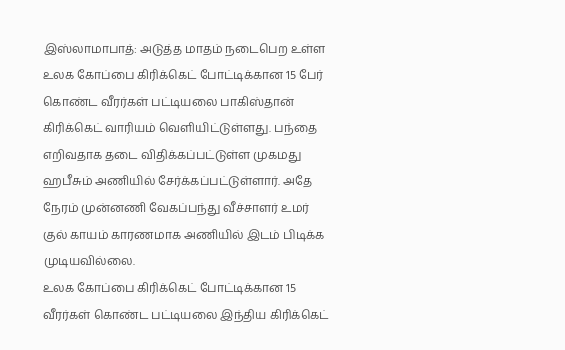இஸ்லாமாபாத்: அடுத்த மாதம் நடைபெற உள்ள உலக கோப்பை கிரிக்கெட் போட்டிக்கான 15 பேர் கொண்ட வீரர்கள் பட்டியலை பாகிஸ்தான் கிரிக்கெட் வாரியம் வெளியிட்டுள்ளது. பந்தை எறிவதாக தடை விதிக்கப்பட்டுள்ள முகமது ஹபீசும் அணியில் சேர்க்கப்பட்டுள்ளார். அதே நேரம் முன்னணி வேகப்பந்து வீச்சாளர் உமர் குல் காயம் காரணமாக அணியில் இடம் பிடிக்க முடியவில்லை.
உலக கோப்பை கிரிக்கெட் போட்டிக்கான 15 வீரர்கள் கொண்ட பட்டியலை இந்திய கிரிக்கெட்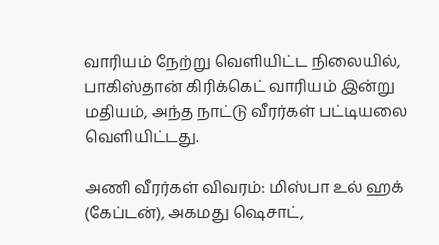வாரியம் நேற்று வெளியிட்ட நிலையில், பாகிஸ்தான் கிரிக்கெட் வாரியம் இன்று மதியம், அந்த நாட்டு வீரர்கள் பட்டியலை வெளியிட்டது.

அணி வீரர்கள் விவரம்: மிஸ்பா உல் ஹக் (கேப்டன்), அகமது ஷெசாட்,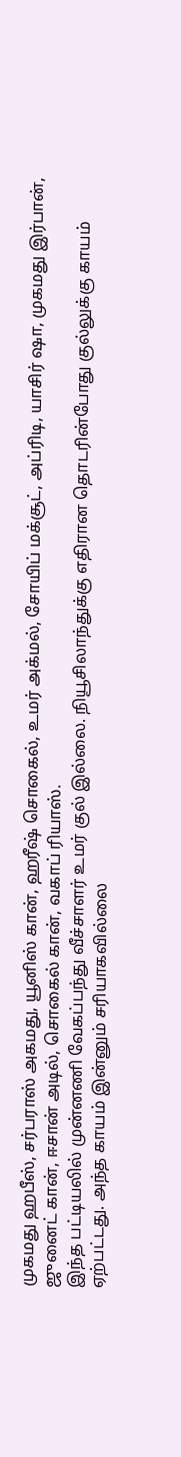முகமது ஹபீஸ், சர்பராஸ் அகமது, யூனிஸ் கான், ஹரீஷ் சொகைல், உமர் அக்மல், சோயிப் மக்சூட், அப்ரிடி, யாசிர் ஷா, முகமது இர்பான், ஜுனைட் கான், ஈசான் அடில், சொகைல் கான், வகாப் ரியாஸ்.
இந்த பட்டியலில் முன்னணி வேகப்பந்து வீச்சாளர் உமர் குல் இல்லை. நியூசிலாந்துக்கு எதிரான தொடரின்போது குல்லுக்கு காயம் ஏற்பட்டது. அந்த காயம் இன்னும் சரியாகவில்லை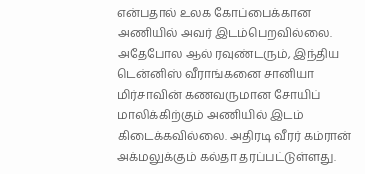என்பதால் உலக கோப்பைக்கான அணியில் அவர் இடம்பெறவில்லை. அதேபோல ஆல் ரவுண்டரும், இந்திய டென்னிஸ் வீராங்கனை சானியா மிர்சாவின் கணவருமான சோயிப் மாலிக்கிற்கும் அணியில் இடம் கிடைக்கவில்லை. அதிரடி வீரர் கம்ரான் அக்மலுக்கும் கல்தா தரப்பட்டுள்ளது.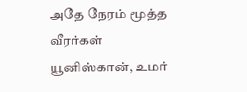அதே நேரம் மூத்த வீரர்கள் யூனிஸ்கான், உமர்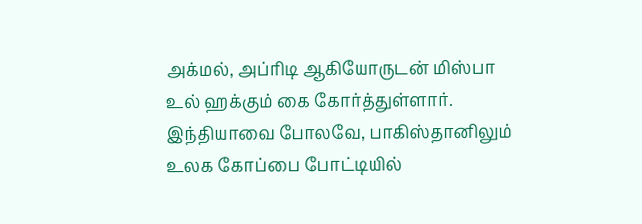அக்மல், அப்ரிடி ஆகியோருடன் மிஸ்பா உல் ஹக்கும் கை கோர்த்துள்ளார். இந்தியாவை போலவே, பாகிஸ்தானிலும் உலக கோப்பை போட்டியில்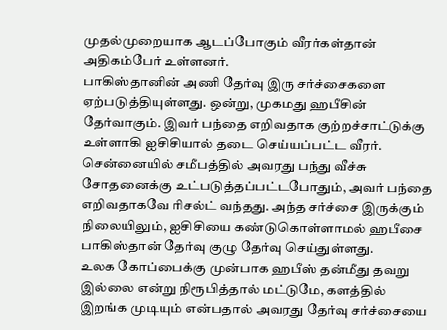முதல்முறையாக ஆடப்போகும் வீரர்கள்தான் அதிகம்பேர் உள்ளனர்.
பாகிஸ்தானின் அணி தேர்வு இரு சர்ச்சைகளை ஏற்படுத்தியுள்ளது. ஒன்று, முகமது ஹபீசின் தேர்வாகும். இவர் பந்தை எறிவதாக குற்றச்சாட்டுக்கு உள்ளாகி ஐசிசியால் தடை செய்யப்பட்ட வீரர். சென்னையில் சமீபத்தில் அவரது பந்து வீச்சு சோதனைக்கு உட்படுத்தப்பட்டபோதும், அவர் பந்தை எறிவதாகவே ரிசல்ட் வந்தது. அந்த சர்ச்சை இருக்கும் நிலையிலும், ஐசிசியை கண்டுகொள்ளாமல் ஹபீசை பாகிஸ்தான் தேர்வு குழு தேர்வு செய்துள்ளது.
உலக கோப்பைக்கு முன்பாக ஹபீஸ் தன்மீது தவறு இல்லை என்று நிரூபித்தால் மட்டுமே, களத்தில் இறங்க முடியும் என்பதால் அவரது தேர்வு சர்ச்சையை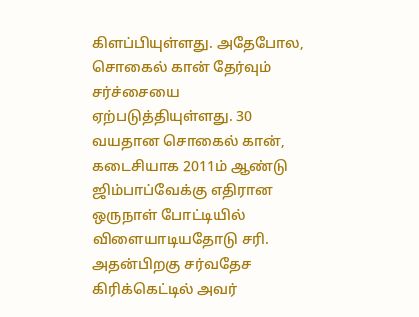கிளப்பியுள்ளது. அதேபோல, சொகைல் கான் தேர்வும் சர்ச்சையை ஏற்படுத்தியுள்ளது. 30 வயதான சொகைல் கான், கடைசியாக 2011ம் ஆண்டு ஜிம்பாப்வேக்கு எதிரான ஒருநாள் போட்டியில் விளையாடியதோடு சரி. அதன்பிறகு சர்வதேச கிரிக்கெட்டில் அவர்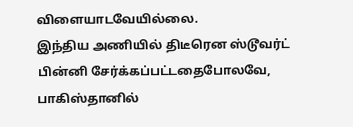விளையாடவேயில்லை.
இந்திய அணியில் திடீரென ஸ்டூவர்ட் பின்னி சேர்க்கப்பட்டதைபோலவே, பாகிஸ்தானில்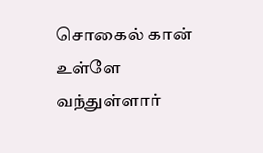சொகைல் கான் உள்ளே வந்துள்ளார்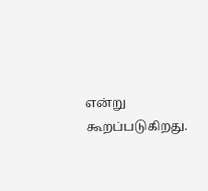என்று கூறப்படுகிறது.